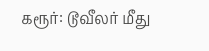கரூர்: டூவீலர் மீது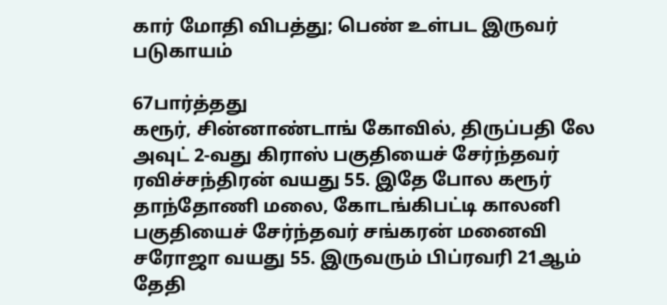கார் மோதி விபத்து; பெண் உள்பட இருவர் படுகாயம்

67பார்த்தது
கரூர், சின்னாண்டாங் கோவில், திருப்பதி லே அவுட் 2-வது கிராஸ் பகுதியைச் சேர்ந்தவர் ரவிச்சந்திரன் வயது 55. இதே போல கரூர் தாந்தோணி மலை, கோடங்கிபட்டி காலனி பகுதியைச் சேர்ந்தவர் சங்கரன் மனைவி சரோஜா வயது 55. இருவரும் பிப்ரவரி 21ஆம் தேதி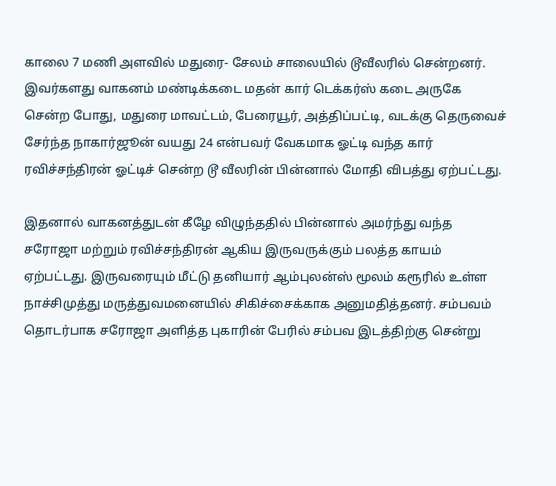காலை 7 மணி அளவில் மதுரை- சேலம் சாலையில் டூவீலரில் சென்றனர். இவர்களது வாகனம் மண்டிக்கடை மதன் கார் டெக்கர்ஸ் கடை அருகே சென்ற போது, மதுரை மாவட்டம், பேரையூர், அத்திப்பட்டி, வடக்கு தெருவைச் சேர்ந்த நாகார்ஜூன் வயது 24 என்பவர் வேகமாக ஓட்டி வந்த கார் ரவிச்சந்திரன் ஓட்டிச் சென்ற டூ வீலரின் பின்னால் மோதி விபத்து ஏற்பட்டது.

இதனால் வாகனத்துடன் கீழே விழுந்ததில் பின்னால் அமர்ந்து வந்த சரோஜா மற்றும் ரவிச்சந்திரன் ஆகிய இருவருக்கும் பலத்த காயம் ஏற்பட்டது. இருவரையும் மீட்டு தனியார் ஆம்புலன்ஸ் மூலம் கரூரில் உள்ள நாச்சிமுத்து மருத்துவமனையில் சிகிச்சைக்காக அனுமதித்தனர். சம்பவம் தொடர்பாக சரோஜா அளித்த புகாரின் பேரில் சம்பவ இடத்திற்கு சென்று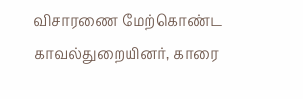விசாரணை மேற்கொண்ட காவல்துறையினர், காரை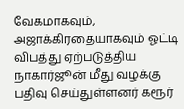வேகமாகவும், அஜாக்கிரதையாகவும் ஓட்டி விபத்து ஏற்படுத்திய நாகார்ஜூன் மீது வழக்கு பதிவு செய்துள்ளனர் கரூர்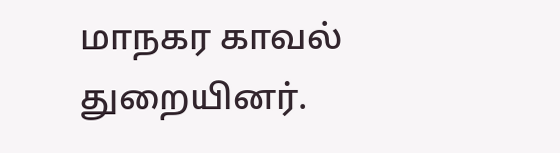மாநகர காவல் துறையினர்.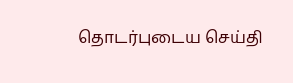தொடர்புடைய செய்தி